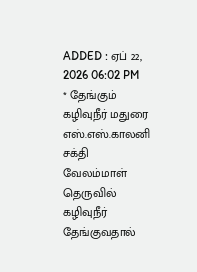ADDED : ஏப் 22, 2026 06:02 PM
* தேங்கும் கழிவுநீர் மதுரை எஸ்.எஸ்.காலனி சக்தி வேலம்மாள் தெருவில் கழிவுநீர் தேங்குவதால்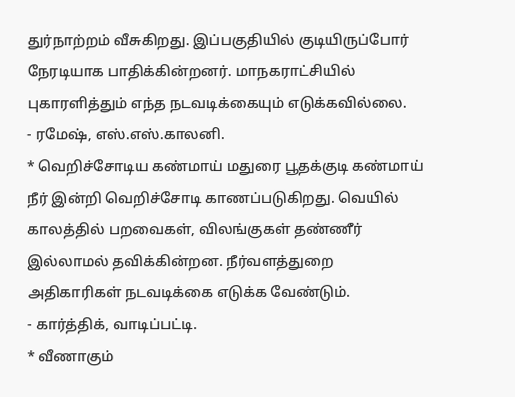துர்நாற்றம் வீசுகிறது. இப்பகுதியில் குடியிருப்போர் நேரடியாக பாதிக்கின்றனர். மாநகராட்சியில் புகாரளித்தும் எந்த நடவடிக்கையும் எடுக்கவில்லை.
- ரமேஷ், எஸ்.எஸ்.காலனி.
* வெறிச்சோடிய கண்மாய் மதுரை பூதக்குடி கண்மாய் நீர் இன்றி வெறிச்சோடி காணப்படுகிறது. வெயில் காலத்தில் பறவைகள், விலங்குகள் தண்ணீர் இல்லாமல் தவிக்கின்றன. நீர்வளத்துறை அதிகாரிகள் நடவடிக்கை எடுக்க வேண்டும்.
- கார்த்திக், வாடிப்பட்டி.
* வீணாகும்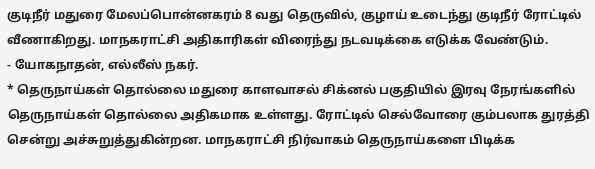குடிநீர் மதுரை மேலப்பொன்னகரம் 8 வது தெருவில், குழாய் உடைந்து குடிநீர் ரோட்டில் வீணாகிறது. மாநகராட்சி அதிகாரிகள் விரைந்து நடவடிக்கை எடுக்க வேண்டும்.
- யோகநாதன், எல்லீஸ் நகர்.
* தெருநாய்கள் தொல்லை மதுரை காளவாசல் சிக்னல் பகுதியில் இரவு நேரங்களில் தெருநாய்கள் தொல்லை அதிகமாக உள்ளது. ரோட்டில் செல்வோரை கும்பலாக துரத்தி சென்று அச்சுறுத்துகின்றன. மாநகராட்சி நிர்வாகம் தெருநாய்களை பிடிக்க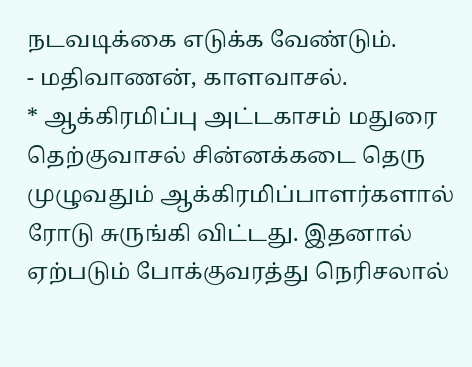நடவடிக்கை எடுக்க வேண்டும்.
- மதிவாணன், காளவாசல்.
* ஆக்கிரமிப்பு அட்டகாசம் மதுரை தெற்குவாசல் சின்னக்கடை தெரு முழுவதும் ஆக்கிரமிப்பாளர்களால் ரோடு சுருங்கி விட்டது. இதனால் ஏற்படும் போக்குவரத்து நெரிசலால்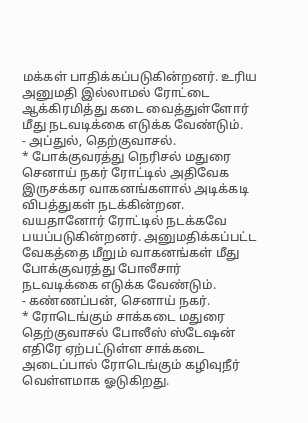மக்கள் பாதிக்கப்படுகின்றனர். உரிய அனுமதி இல்லாமல் ரோட்டை ஆக்கிரமித்து கடை வைத்துள்ளோர் மீது நடவடிக்கை எடுக்க வேண்டும்.
- அப்துல், தெற்குவாசல்.
* போக்குவரத்து நெரிசல் மதுரை செனாய் நகர் ரோட்டில் அதிவேக இருசக்கர வாகனங்களால் அடிக்கடி விபத்துகள் நடக்கின்றன. வயதானோர் ரோட்டில் நடக்கவே பயப்படுகின்றனர். அனுமதிக்கப்பட்ட வேகத்தை மீறும் வாகனங்கள் மீது போக்குவரத்து போலீசார் நடவடிக்கை எடுக்க வேண்டும்.
- கண்ணப்பன், செனாய் நகர்.
* ரோடெங்கும் சாக்கடை மதுரை தெற்குவாசல் போலீஸ் ஸ்டேஷன் எதிரே ஏற்பட்டுள்ள சாக்கடை அடைப்பால் ரோடெங்கும் கழிவுநீர் வெள்ளமாக ஓடுகிறது.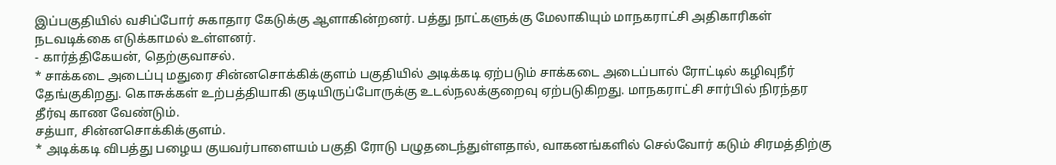இப்பகுதியில் வசிப்போர் சுகாதார கேடுக்கு ஆளாகின்றனர். பத்து நாட்களுக்கு மேலாகியும் மாநகராட்சி அதிகாரிகள் நடவடிக்கை எடுக்காமல் உள்ளனர்.
- கார்த்திகேயன், தெற்குவாசல்.
* சாக்கடை அடைப்பு மதுரை சின்னசொக்கிக்குளம் பகுதியில் அடிக்கடி ஏற்படும் சாக்கடை அடைப்பால் ரோட்டில் கழிவுநீர் தேங்குகிறது. கொசுக்கள் உற்பத்தியாகி குடியிருப்போருக்கு உடல்நலக்குறைவு ஏற்படுகிறது. மாநகராட்சி சார்பில் நிரந்தர தீர்வு காண வேண்டும்.
சத்யா, சின்னசொக்கிக்குளம்.
* அடிக்கடி விபத்து பழைய குயவர்பாளையம் பகுதி ரோடு பழுதடைந்துள்ளதால், வாகனங்களில் செல்வோர் கடும் சிரமத்திற்கு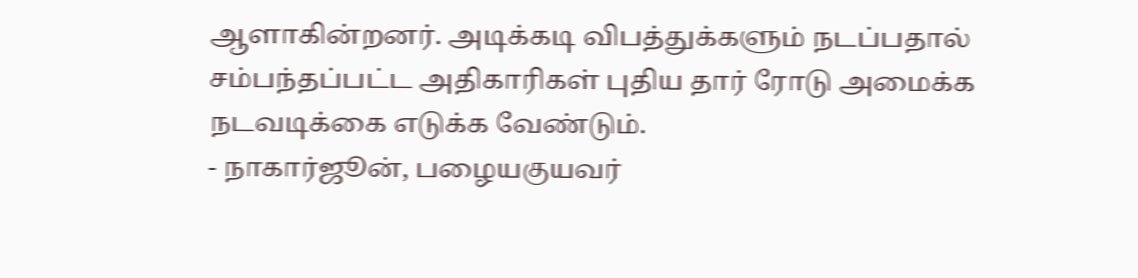ஆளாகின்றனர். அடிக்கடி விபத்துக்களும் நடப்பதால் சம்பந்தப்பட்ட அதிகாரிகள் புதிய தார் ரோடு அமைக்க நடவடிக்கை எடுக்க வேண்டும்.
- நாகார்ஜூன், பழையகுயவர்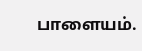பாளையம்.